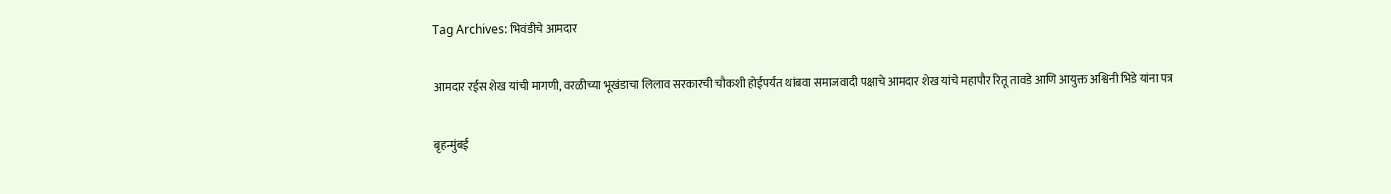Tag Archives: भिवंडीचे आमदार

आमदार रईस शेख यांची मागणी, वरळीच्या भूखंडाचा लिलाव सरकारची चौकशी होईपर्यंत थांबवा समाजवादी पक्षाचे आमदार शेख यांचे महापौर रितू तावडे आणि आयुक्त अश्विनी भिडे यांना पत्र

बृहन्मुंबई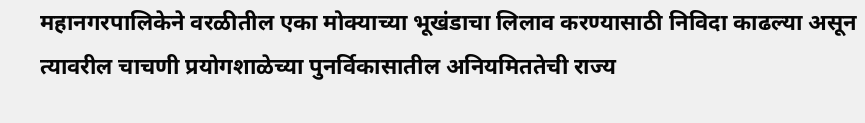महानगरपालिकेने वरळीतील एका मोक्याच्या भूखंडाचा लिलाव करण्यासाठी निविदा काढल्या असून त्यावरील चाचणी प्रयोगशाळेच्या पुनर्विकासातील अनियमिततेची राज्य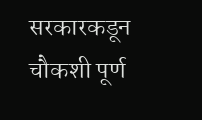सरकारकडून चौकशी पूर्ण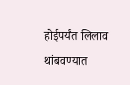होईपर्यंत लिलाव थांबवण्यात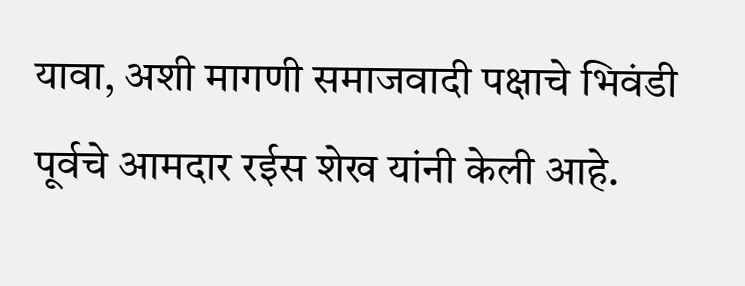यावा, अशी मागणी समाजवादी पक्षाचे भिवंडी पूर्वचे आमदार रईस शेख यांनी केली आहे.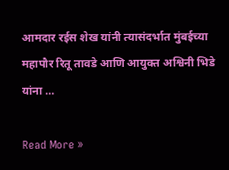आमदार रईस शेख यांनी त्यासंदर्भात मुंबईच्या महापौर रितू तावडे आणि आयुक्त अश्विनी भिडे यांना …

Read More »